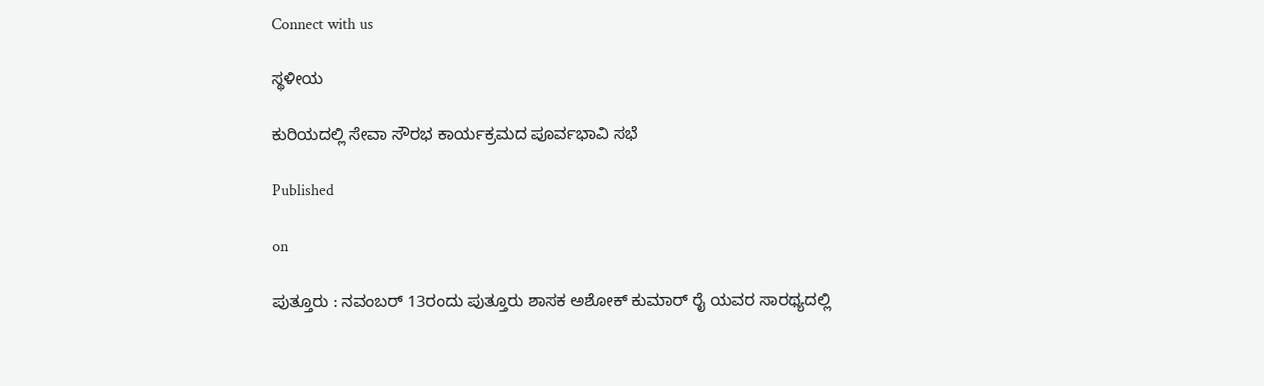Connect with us

ಸ್ಥಳೀಯ

ಕುರಿಯದಲ್ಲಿ ಸೇವಾ ಸೌರಭ ಕಾರ್ಯಕ್ರಮದ ಪೂರ್ವಭಾವಿ‌ ಸಭೆ

Published

on

ಪುತ್ತೂರು : ನವಂಬರ್ 13ರಂದು ಪುತ್ತೂರು ಶಾಸಕ ಅಶೋಕ್ ಕುಮಾರ್ ರೈ ಯವರ ಸಾರಥ್ಯದಲ್ಲಿ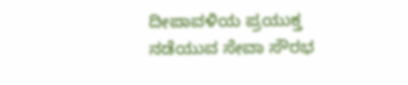ದೀಪಾವಳಿಯ ಪ್ರಯುಕ್ತ ನಡೆಯುವ ಸೇವಾ ಸೌರಭ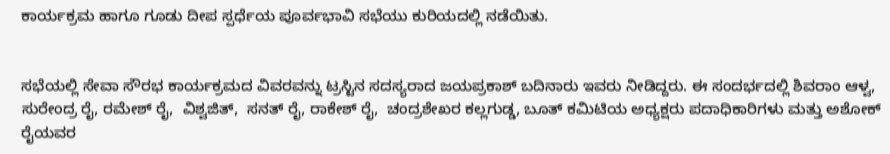ಕಾರ್ಯಕ್ರಮ ಹಾಗೂ ಗೂಡು ದೀಪ ಸ್ಪರ್ಧೆಯ ಪೂರ್ವಭಾವಿ ಸಭೆಯು ಕುರಿಯದಲ್ಲಿ ನಡೆಯಿತು.


ಸಭೆಯಲ್ಲಿ ಸೇವಾ ಸೌರಭ ಕಾರ್ಯಕ್ರಮದ ವಿವರವನ್ನು ಟ್ರಸ್ಟಿನ ಸದಸ್ಯರಾದ ಜಯಪ್ರಕಾಶ್ ಬದಿನಾರು ಇವರು ನೀಡಿದ್ದರು. ಈ ಸಂದರ್ಭದಲ್ಲಿ ಶಿವರಾಂ ಆಳ್ವ, ಸುರೇಂದ್ರ ರೈ, ರಮೇಶ್ ರೈ,  ವಿಶ್ವಜಿತ್,  ಸನತ್ ರೈ, ರಾಕೇಶ್ ರೈ,  ಚಂದ್ರಶೇಖರ ಕಲ್ಲಗುಡ್ಡ, ಬೂತ್ ಕಮಿಟಿಯ ಅಧ್ಯಕ್ಷರು ಪದಾಧಿಕಾರಿಗಳು ಮತ್ತು ಅಶೋಕ್ ರೈಯವರ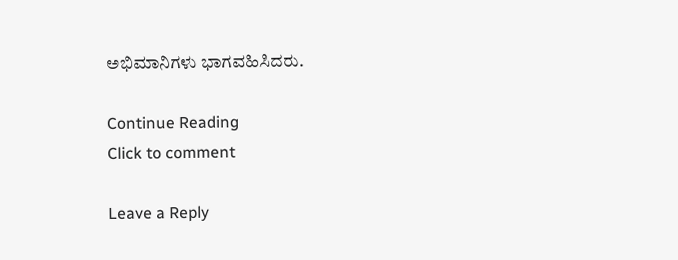ಅಭಿಮಾನಿಗಳು ಭಾಗವಹಿಸಿದರು.

Continue Reading
Click to comment

Leave a Reply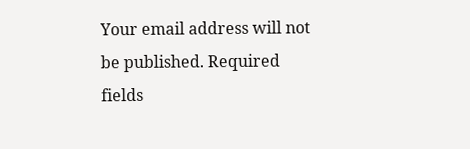Your email address will not be published. Required fields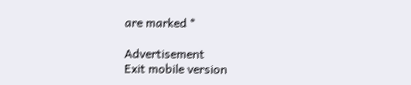are marked *

Advertisement
Exit mobile version